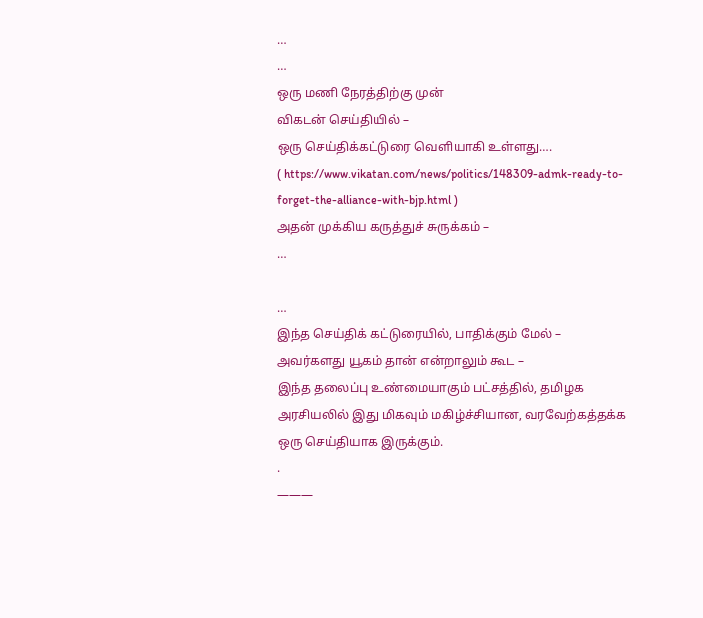…
…
ஒரு மணி நேரத்திற்கு முன்
விகடன் செய்தியில் –
ஒரு செய்திக்கட்டுரை வெளியாகி உள்ளது….
( https://www.vikatan.com/news/politics/148309-admk-ready-to-forget-the-alliance-with-bjp.html )
அதன் முக்கிய கருத்துச் சுருக்கம் –
…

…
இந்த செய்திக் கட்டுரையில், பாதிக்கும் மேல் – அவர்களது யூகம் தான் என்றாலும் கூட –
இந்த தலைப்பு உண்மையாகும் பட்சத்தில், தமிழக அரசியலில் இது மிகவும் மகிழ்ச்சியான, வரவேற்கத்தக்க ஒரு செய்தியாக இருக்கும்.
.
———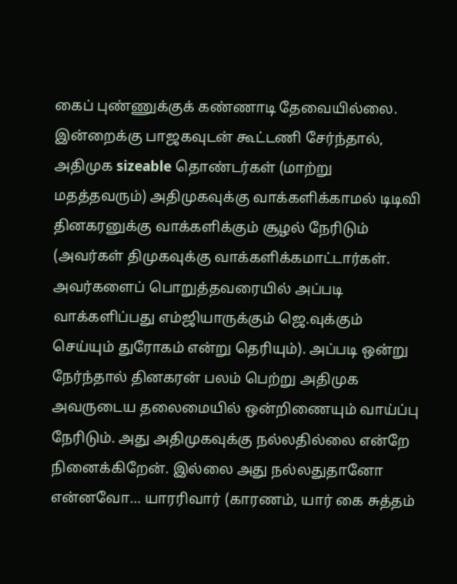கைப் புண்ணுக்குக் கண்ணாடி தேவையில்லை.
இன்றைக்கு பாஜகவுடன் கூட்டணி சேர்ந்தால், அதிமுக sizeable தொண்டர்கள் (மாற்று மதத்தவரும்) அதிமுகவுக்கு வாக்களிக்காமல் டிடிவி தினகரனுக்கு வாக்களிக்கும் சூழல் நேரிடும் (அவர்கள் திமுகவுக்கு வாக்களிக்கமாட்டார்கள். அவர்களைப் பொறுத்தவரையில் அப்படி வாக்களிப்பது எம்ஜியாருக்கும் ஜெ.வுக்கும் செய்யும் துரோகம் என்று தெரியும்). அப்படி ஒன்று நேர்ந்தால் தினகரன் பலம் பெற்று அதிமுக அவருடைய தலைமையில் ஒன்றிணையும் வாய்ப்பு நேரிடும். அது அதிமுகவுக்கு நல்லதில்லை என்றே நினைக்கிறேன். இல்லை அது நல்லதுதானோ என்னவோ… யாரரிவார் (காரணம், யார் கை சுத்தம்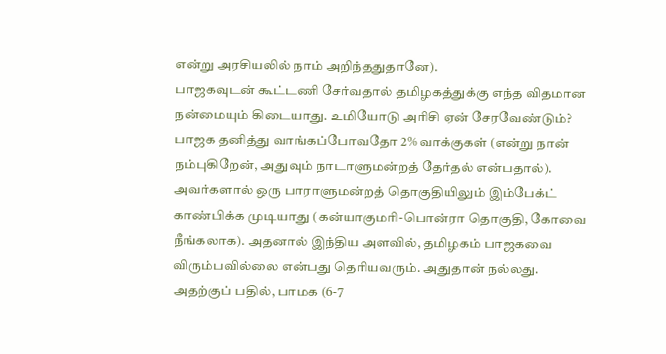என்று அரசியலில் நாம் அறிந்ததுதானே).
பாஜகவுடன் கூட்டணி சேர்வதால் தமிழகத்துக்கு எந்த விதமான நன்மையும் கிடையாது. உமியோடு அரிசி ஏன் சேரவேண்டும்? பாஜக தனித்து வாங்கப்போவதோ 2% வாக்குகள் (என்று நான் நம்புகிறேன், அதுவும் நாடாளுமன்றத் தேர்தல் என்பதால்). அவர்களால் ஒரு பாராளுமன்றத் தொகுதியிலும் இம்பேக்ட் காண்பிக்க முடியாது (கன்யாகுமரி-பொன்ரா தொகுதி, கோவை நீங்கலாக). அதனால் இந்திய அளவில், தமிழகம் பாஜகவை விரும்பவில்லை என்பது தெரியவரும். அதுதான் நல்லது.
அதற்குப் பதில், பாமக (6-7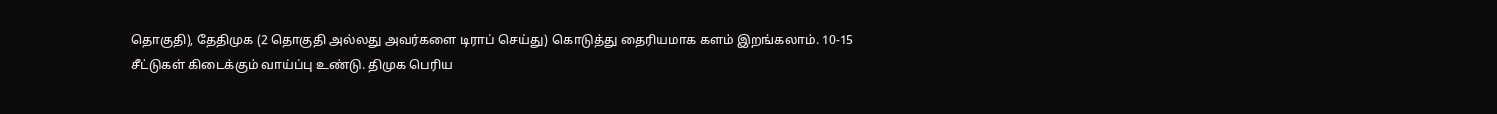தொகுதி), தேதிமுக (2 தொகுதி அல்லது அவர்களை டிராப் செய்து) கொடுத்து தைரியமாக களம் இறங்கலாம். 10-15 சீட்டுகள் கிடைக்கும் வாய்ப்பு உண்டு. திமுக பெரிய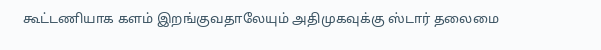கூட்டணியாக களம் இறங்குவதாலேயும் அதிமுகவுக்கு ஸ்டார் தலைமை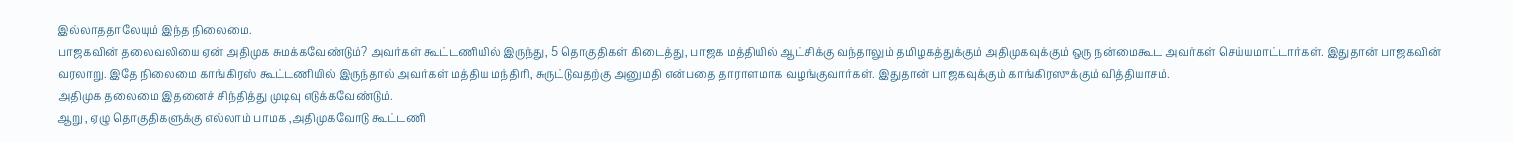இல்லாததாலேயும் இந்த நிலைமை.
பாஜகவின் தலைவலியை ஏன் அதிமுக சுமக்கவேண்டும்? அவர்கள் கூட்டணியில் இருந்து, 5 தொகுதிகள் கிடைத்து, பாஜக மத்தியில் ஆட்சிக்கு வந்தாலும் தமிழகத்துக்கும் அதிமுகவுக்கும் ஒரு நன்மைகூட அவர்கள் செய்யமாட்டார்கள். இதுதான் பாஜகவின் வரலாறு. இதே நிலைமை காங்கிரஸ் கூட்டணியில் இருந்தால் அவர்கள் மத்திய மந்திரி, சுருட்டுவதற்கு அனுமதி என்பதை தாராளமாக வழங்குவார்கள். இதுதான் பாஜகவுக்கும் காங்கிரஸுக்கும் வித்தியாசம்.
அதிமுக தலைமை இதனைச் சிந்தித்து முடிவு எடுக்கவேண்டும்.
ஆறு , ஏழு தொகுதிகளுக்கு எல்லாம் பாமக ,அதிமுகவோடு கூட்டணி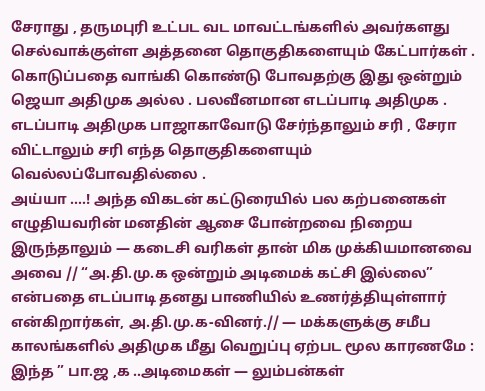சேராது , தருமபுரி உட்பட வட மாவட்டங்களில் அவர்களது செல்வாக்குள்ள அத்தனை தொகுதிகளையும் கேட்பார்கள் . கொடுப்பதை வாங்கி கொண்டு போவதற்கு இது ஒன்றும் ஜெயா அதிமுக அல்ல . பலவீனமான எடப்பாடி அதிமுக . எடப்பாடி அதிமுக பாஜாகாவோடு சேர்ந்தாலும் சரி , சேரா விட்டாலும் சரி எந்த தொகுதிகளையும் வெல்லப்போவதில்லை .
அய்யா ….! அந்த விகடன் கட்டுரையில் பல கற்பனைகள் எழுதியவரின் மனதின் ஆசை போன்றவை நிறைய இருந்தாலும் — கடைசி வரிகள் தான் மிக முக்கியமானவை அவை // “அ.தி.மு.க ஒன்றும் அடிமைக் கட்சி இல்லை” என்பதை எடப்பாடி தனது பாணியில் உணர்த்தியுள்ளார் என்கிறார்கள், அ.தி.மு.க-வினர்.// — மக்களுக்கு சமீப காலங்களில் அதிமுக மீது வெறுப்பு ஏற்பட மூல காரணமே : இந்த ” பா.ஜ ,க ..அடிமைகள் — லும்பன்கள்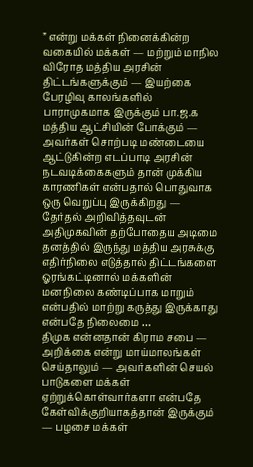” என்று மக்கள் நினைக்கின்ற வகையில் மக்கள் — மற்றும் மாநில விரோத மத்திய அரசின் திட்டங்களுக்கும் — இயற்கை பேரழிவு காலங்களில் பாராமுகமாக இருக்கும் பா.ஜ.க மத்திய ஆட்சியின் போக்கும் — அவர்கள் சொற்படி மண்டையை ஆட்டுகின்ற எடப்பாடி அரசின் நடவடிக்கைகளும் தான் முக்கிய காரணிகள் என்பதால் பொதுவாக ஒரு வெறுப்பு இருக்கிறது — தேர்தல் அறிவித்தவுடன் அதிமுகவின் தற்போதைய அடிமை தனத்தில் இருந்து மத்திய அரசுக்கு எதிர்நிலை எடுத்தால் திட்டங்களை ஓரங்கட்டினால் மக்களின் மனநிலை கண்டிப்பாக மாறும் என்பதில் மாற்று கருத்து இருக்காது என்பதே நிலைமை …
திமுக என்னதான் கிராம சபை — அறிக்கை என்று மாய்மாலங்கள் செய்தாலும் — அவர்களின் செயல் பாடுகளை மக்கள் ஏற்றுக்கொள்வார்களா என்பதே கேள்விக்குறியாகத்தான் இருக்கும் — பழசை மக்கள்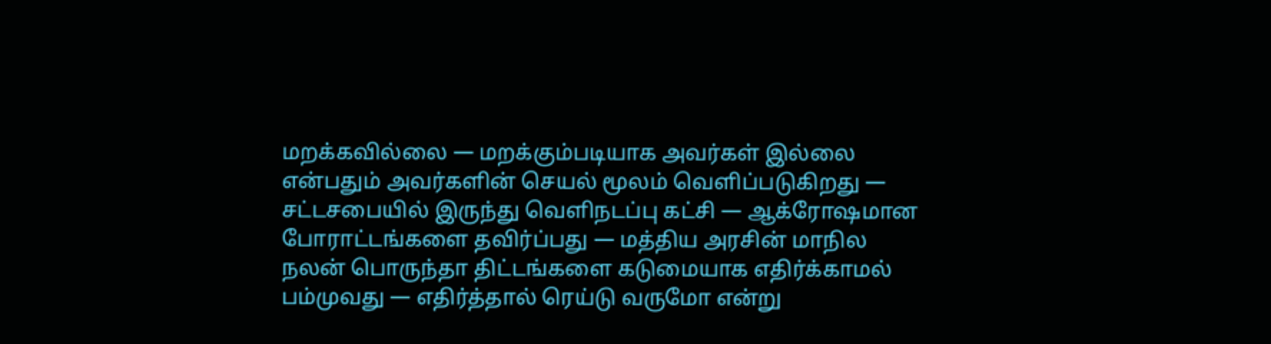மறக்கவில்லை — மறக்கும்படியாக அவர்கள் இல்லை என்பதும் அவர்களின் செயல் மூலம் வெளிப்படுகிறது — சட்டசபையில் இருந்து வெளிநடப்பு கட்சி — ஆக்ரோஷமான போராட்டங்களை தவிர்ப்பது — மத்திய அரசின் மாநில நலன் பொருந்தா திட்டங்களை கடுமையாக எதிர்க்காமல் பம்முவது — எதிர்த்தால் ரெய்டு வருமோ என்று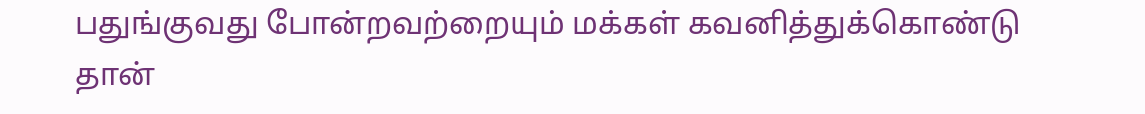பதுங்குவது போன்றவற்றையும் மக்கள் கவனித்துக்கொண்டு தான்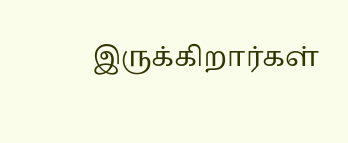இருக்கிறார்கள்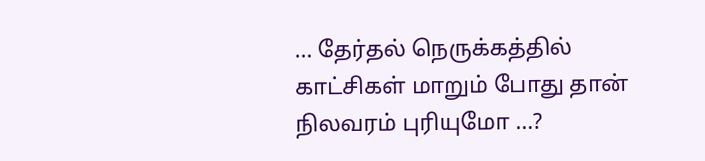… தேர்தல் நெருக்கத்தில் காட்சிகள் மாறும் போது தான் நிலவரம் புரியுமோ …?